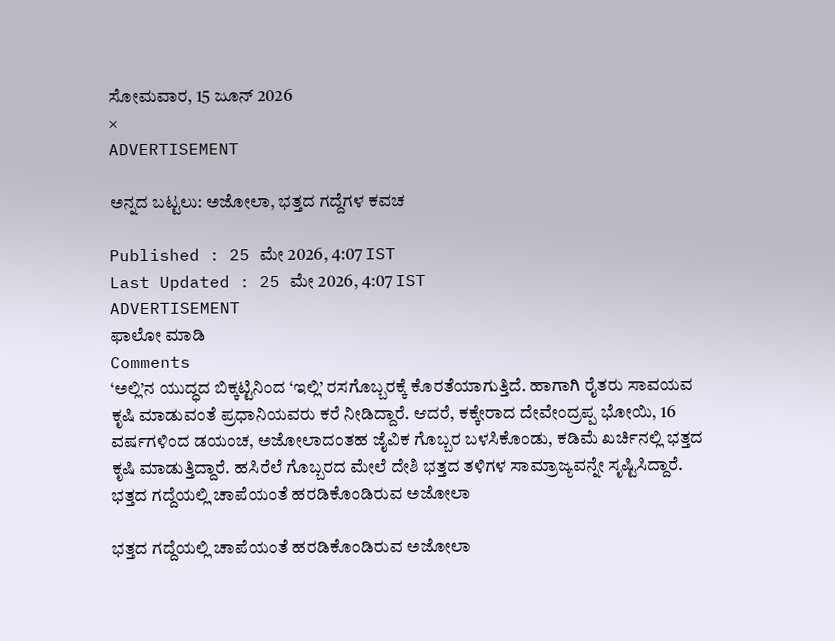ಸೋಮವಾರ, 15 ಜೂನ್ 2026
×
ADVERTISEMENT

ಅನ್ನದ ಬಟ್ಟಲು: ಅಜೋಲಾ, ಭತ್ತದ ಗದ್ದೆಗಳ ಕವಚ

Published : 25 ಮೇ 2026, 4:07 IST
Last Updated : 25 ಮೇ 2026, 4:07 IST
ADVERTISEMENT
ಫಾಲೋ ಮಾಡಿ
Comments
‘ಅಲ್ಲಿ’ನ ಯುದ್ಧದ ಬಿಕ್ಕಟ್ಟಿನಿಂದ ‘ಇಲ್ಲಿ’ ರಸಗೊಬ್ಬರಕ್ಕೆ ಕೊರತೆಯಾಗುತ್ತಿದೆ. ಹಾಗಾಗಿ ರೈತರು ಸಾವಯವ ಕೃಷಿ ಮಾಡುವಂತೆ ಪ್ರಧಾನಿಯವರು ಕರೆ ನೀಡಿದ್ದಾರೆ. ಆದರೆ, ಕಕ್ಕೇರಾದ ದೇವೇಂದ್ರಪ್ಪ ಭೋಯಿ, 16 ವರ್ಷಗಳಿಂದ ಡಯಂಚ, ಅಜೋಲಾದಂತಹ ಜೈವಿಕ ಗೊಬ್ಬರ ಬಳಸಿಕೊಂಡು, ಕಡಿಮೆ ಖರ್ಚಿನಲ್ಲಿ ಭತ್ತದ ಕೃಷಿ ಮಾಡುತ್ತಿದ್ದಾರೆ. ಹಸಿರೆಲೆ ಗೊಬ್ಬರದ ಮೇಲೆ ದೇಶಿ ಭತ್ತದ ತಳಿಗಳ ಸಾಮ್ರಾಜ್ಯವನ್ನೇ ಸೃಷ್ಟಿಸಿದ್ದಾರೆ.
ಭತ್ತದ ಗದ್ದೆಯಲ್ಲಿ‌ ಚಾಪೆಯಂತೆ ಹರಡಿಕೊಂಡಿರುವ ಅಜೋಲಾ

ಭತ್ತದ ಗದ್ದೆಯಲ್ಲಿ‌ ಚಾಪೆಯಂತೆ ಹರಡಿಕೊಂಡಿರುವ ಅಜೋಲಾ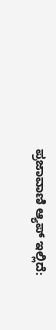ಪ್ರಜಾವಾಣಿ ಆ್ಯಪ್ ಇಲ್ಲಿದೆ: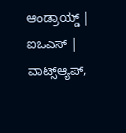ಆಂಡ್ರಾಯ್ಡ್ | ಐಒಎಸ್ | ವಾಟ್ಸ್ಆ್ಯಪ್,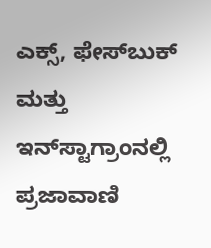ಎಕ್ಸ್, ಫೇಸ್‌ಬುಕ್ ಮತ್ತು ಇನ್‌ಸ್ಟಾಗ್ರಾಂನಲ್ಲಿ ಪ್ರಜಾವಾಣಿ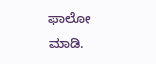ಫಾಲೋ ಮಾಡಿ.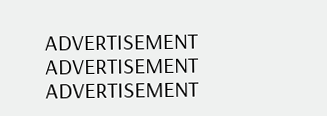ADVERTISEMENT
ADVERTISEMENT
ADVERTISEMENT